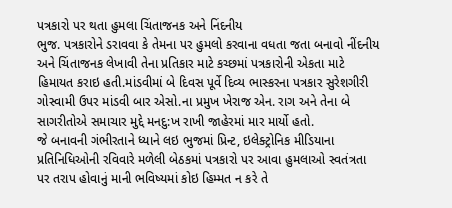પત્રકારો પર થતા હુમલા ચિંતાજનક અને નિંદનીય
ભુજ. પત્રકારોને ડરાવવા કે તેમના પર હુમલો કરવાના વધતા જતા બનાવો નીંદનીય અને ચિંતાજનક લેખાવી તેના પ્રતિકાર માટે કચ્છમાં પત્રકારોની એકતા માટે હિમાયત કરાઇ હતી.માંડવીમાં બે દિવસ પૂર્વે દિવ્ય ભાસ્કરના પત્રકાર સુરેશગીરી ગોસ્વામી ઉપર માંડવી બાર એસો.ના પ્રમુખ ખેરાજ એન. રાગ અને તેના બે સાગરીતોએ સમાચાર મુદ્દે મનદુ:ખ રાખી જાહેરમાં માર માર્યો હતો.
જે બનાવની ગંભીરતાને ધ્યાને લઇ ભુજમાં પ્રિન્ટ, ઇલેક્ટ્રોનિક મીડિયાના પ્રતિનિધિઓની રવિવારે મળેલી બેઠકમાં પત્રકારો પર આવા હુમલાઓ સ્વતંત્રતા પર તરાપ હોવાનું માની ભવિષ્યમાં કોઇ હિમ્મત ન કરે તે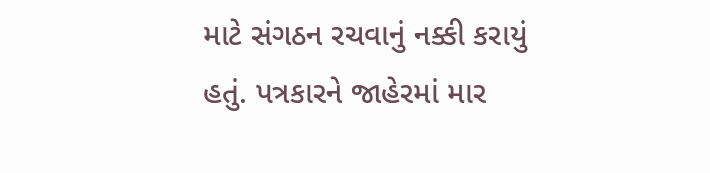માટે સંગઠન રચવાનું નક્કી કરાયું હતું. પત્રકારને જાહેરમાં માર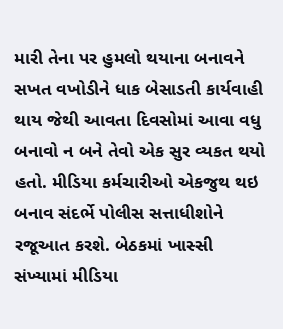મારી તેના પર હુમલો થયાના બનાવને સખત વખોડીને ધાક બેસાડતી કાર્યવાહી થાય જેથી આવતા દિવસોમાં આવા વધુ બનાવો ન બને તેવો એક સુર વ્યકત થયો હતો. મીડિયા કર્મચારીઓ એકજુથ થઇ બનાવ સંદર્ભે પોલીસ સત્તાધીશોને રજૂઆત કરશે. બેઠકમાં ખાસ્સી સંખ્યામાં મીડિયા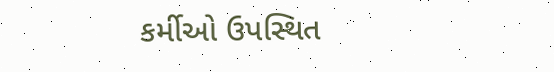કર્મીઓ ઉપસ્થિત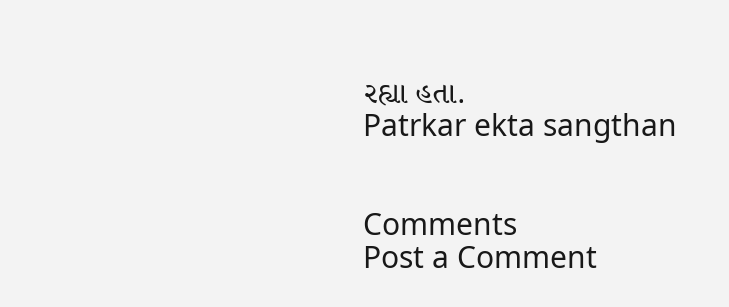રહ્યા હતા.
Patrkar ekta sangthan


Comments
Post a Comment